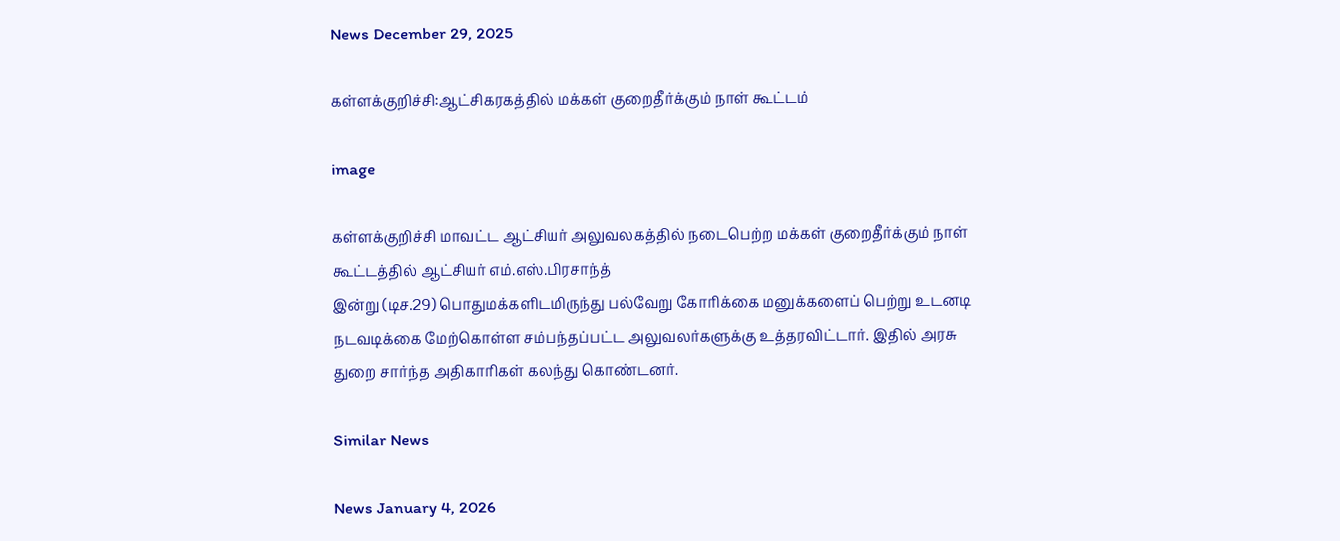News December 29, 2025

கள்ளக்குறிச்சி:ஆட்சிகரகத்தில் மக்கள் குறைதீர்க்கும் நாள் கூட்டம்

image

கள்ளக்குறிச்சி மாவட்ட ஆட்சியர் அலுவலகத்தில் நடைபெற்ற மக்கள் குறைதீர்க்கும் நாள் கூட்டத்தில் ஆட்சியர் எம்.எஸ்.பிரசாந்த்
இன்று (டிச.29) பொதுமக்களிடமிருந்து பல்வேறு கோரிக்கை மனுக்களைப் பெற்று உடனடி நடவடிக்கை மேற்கொள்ள சம்பந்தப்பட்ட அலுவலர்களுக்கு உத்தரவிட்டார். இதில் அரசு துறை சார்ந்த அதிகாரிகள் கலந்து கொண்டனர்.

Similar News

News January 4, 2026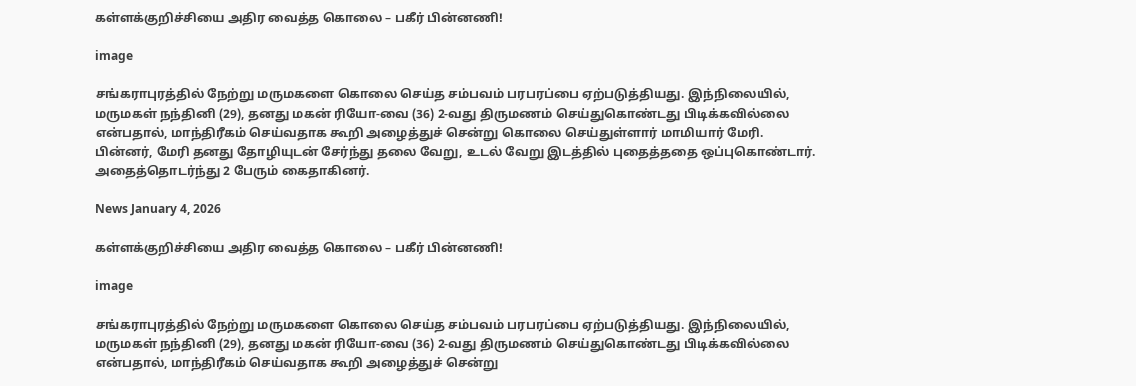கள்ளக்குறிச்சியை அதிர வைத்த கொலை – பகீர் பின்னணி!

image

சங்கராபுரத்தில் நேற்று மருமகளை கொலை செய்த சம்பவம் பரபரப்பை ஏற்படுத்தியது. இந்நிலையில், மருமகள் நந்தினி (29), தனது மகன் ரியோ-வை (36) 2-வது திருமணம் செய்துகொண்டது பிடிக்கவில்லை என்பதால், மாந்திரீகம் செய்வதாக கூறி அழைத்துச் சென்று கொலை செய்துள்ளார் மாமியார் மேரி. பின்னர், மேரி தனது தோழியுடன் சேர்ந்து தலை வேறு, உடல் வேறு இடத்தில் புதைத்ததை ஒப்புகொண்டார். அதைத்தொடர்ந்து 2 பேரும் கைதாகினர்.

News January 4, 2026

கள்ளக்குறிச்சியை அதிர வைத்த கொலை – பகீர் பின்னணி!

image

சங்கராபுரத்தில் நேற்று மருமகளை கொலை செய்த சம்பவம் பரபரப்பை ஏற்படுத்தியது. இந்நிலையில், மருமகள் நந்தினி (29), தனது மகன் ரியோ-வை (36) 2-வது திருமணம் செய்துகொண்டது பிடிக்கவில்லை என்பதால், மாந்திரீகம் செய்வதாக கூறி அழைத்துச் சென்று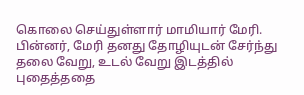கொலை செய்துள்ளார் மாமியார் மேரி. பின்னர், மேரி தனது தோழியுடன் சேர்ந்து தலை வேறு, உடல் வேறு இடத்தில் புதைத்ததை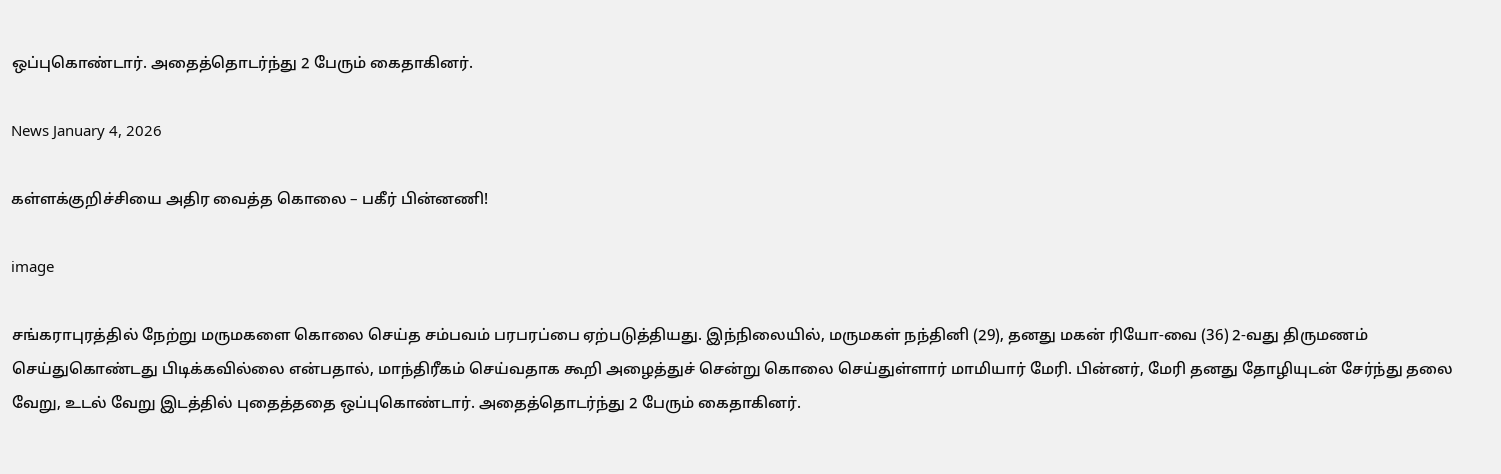ஒப்புகொண்டார். அதைத்தொடர்ந்து 2 பேரும் கைதாகினர்.

News January 4, 2026

கள்ளக்குறிச்சியை அதிர வைத்த கொலை – பகீர் பின்னணி!

image

சங்கராபுரத்தில் நேற்று மருமகளை கொலை செய்த சம்பவம் பரபரப்பை ஏற்படுத்தியது. இந்நிலையில், மருமகள் நந்தினி (29), தனது மகன் ரியோ-வை (36) 2-வது திருமணம் செய்துகொண்டது பிடிக்கவில்லை என்பதால், மாந்திரீகம் செய்வதாக கூறி அழைத்துச் சென்று கொலை செய்துள்ளார் மாமியார் மேரி. பின்னர், மேரி தனது தோழியுடன் சேர்ந்து தலை வேறு, உடல் வேறு இடத்தில் புதைத்ததை ஒப்புகொண்டார். அதைத்தொடர்ந்து 2 பேரும் கைதாகினர்.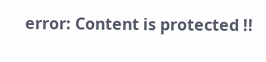error: Content is protected !!